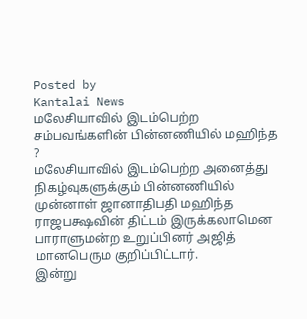Posted by
Kantalai News
மலேசியாவில் இடம்பெற்ற சம்பவங்களின் பின்னணியில் மஹிந்த ?
மலேசியாவில் இடம்பெற்ற அனைத்து நிகழ்வுகளுக்கும் பின்னணியில் முன்னாள் ஜானாதிபதி மஹிந்த ராஜபக்ஷவின் திட்டம் இருக்கலாமென பாராளுமன்ற உறுப்பினர் அஜித் மானபெரும குறிப்பிட்டார்.
இன்று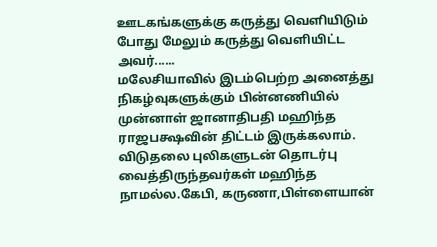ஊடகங்களுக்கு கருத்து வெளியிடும் போது மேலும் கருத்து வெளியிட்ட அவர்......
மலேசியாவில் இடம்பெற்ற அனைத்து நிகழ்வுகளுக்கும் பின்னணியில் முன்னாள் ஜானாதிபதி மஹிந்த ராஜபக்ஷவின் திட்டம் இருக்கலாம்.
விடுதலை புலிகளுடன் தொடர்பு வைத்திருந்தவர்கள் மஹிந்த நாமல்ல.கேபி, கருணா,பிள்ளையான்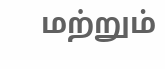மற்றும்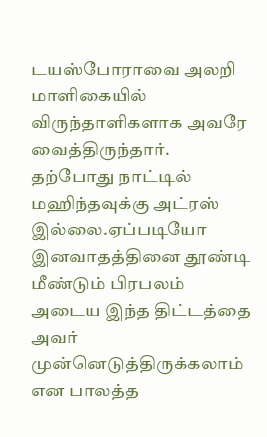டயஸ்போராவை அலறி மாளிகையில் விருந்தாளிகளாக அவரே வைத்திருந்தார்.
தற்போது நாட்டில் மஹிந்தவுக்கு அட்ரஸ் இல்லை.ஏப்படியோ இனவாதத்தினை தூண்டி மீண்டும் பிரபலம் அடைய இந்த திட்டத்தை அவர் முன்னெடுத்திருக்கலாம் என பாலத்த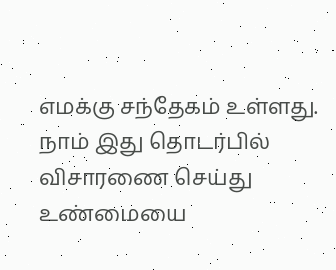எமக்கு சந்தேகம் உள்ளது.
நாம் இது தொடர்பில் விசாரணை செய்து உண்மையை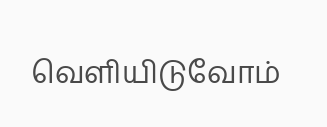வெளியிடுவோம்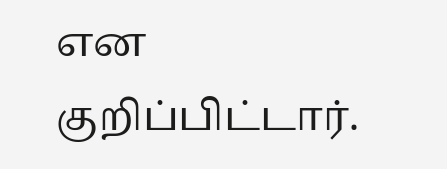என குறிப்பிட்டார்.